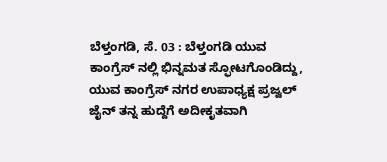ಬೆಳ್ತಂಗಡಿ, ಸೆ. 03 : ಬೆಳ್ತಂಗಡಿ ಯುವ ಕಾಂಗ್ರೆಸ್ ನಲ್ಲಿ ಭಿನ್ನಮತ ಸ್ಫೋಟಗೊಂಡಿದ್ದು, ಯುವ ಕಾಂಗ್ರೆಸ್ ನಗರ ಉಪಾಧ್ಯಕ್ಷ ಪ್ರಜ್ವಲ್ ಜೈನ್ ತನ್ನ ಹುದ್ದೆಗೆ ಅದೀಕೃತವಾಗಿ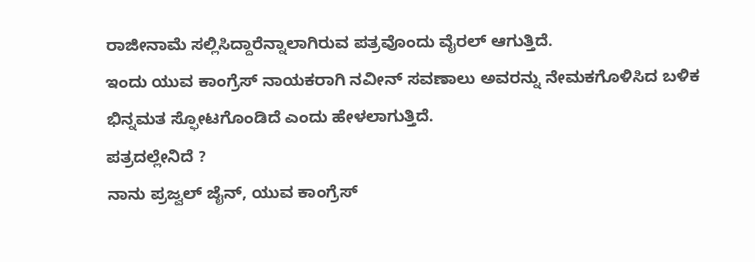ರಾಜೀನಾಮೆ ಸಲ್ಲಿಸಿದ್ದಾರೆನ್ನಾಲಾಗಿರುವ ಪತ್ರವೊಂದು ವೈರಲ್ ಆಗುತ್ತಿದೆ.
ಇಂದು ಯುವ ಕಾಂಗ್ರೆಸ್ ನಾಯಕರಾಗಿ ನವೀನ್ ಸವಣಾಲು ಅವರನ್ನು ನೇಮಕಗೊಳಿಸಿದ ಬಳಿಕ ಭಿನ್ನಮತ ಸ್ಫೋಟಗೊಂಡಿದೆ ಎಂದು ಹೇಳಲಾಗುತ್ತಿದೆ.
ಪತ್ರದಲ್ಲೇನಿದೆ ?
ನಾನು ಪ್ರಜ್ವಲ್ ಜೈನ್, ಯುವ ಕಾಂಗ್ರೆಸ್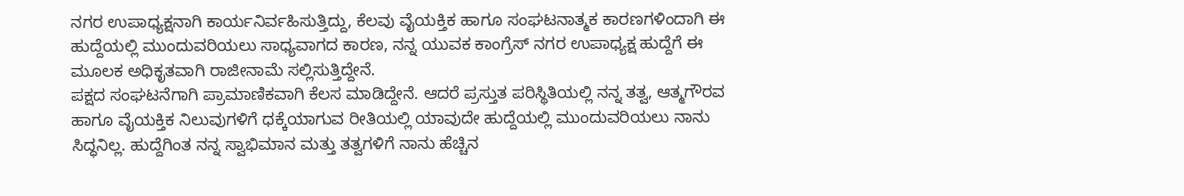ನಗರ ಉಪಾಧ್ಯಕ್ಷನಾಗಿ ಕಾರ್ಯನಿರ್ವಹಿಸುತ್ತಿದ್ದು, ಕೆಲವು ವೈಯಕ್ತಿಕ ಹಾಗೂ ಸಂಘಟನಾತ್ಮಕ ಕಾರಣಗಳಿಂದಾಗಿ ಈ ಹುದ್ದೆಯಲ್ಲಿ ಮುಂದುವರಿಯಲು ಸಾಧ್ಯವಾಗದ ಕಾರಣ, ನನ್ನ ಯುವಕ ಕಾಂಗ್ರೆಸ್ ನಗರ ಉಪಾಧ್ಯಕ್ಷ ಹುದ್ದೆಗೆ ಈ ಮೂಲಕ ಅಧಿಕೃತವಾಗಿ ರಾಜೀನಾಮೆ ಸಲ್ಲಿಸುತ್ತಿದ್ದೇನೆ.
ಪಕ್ಷದ ಸಂಘಟನೆಗಾಗಿ ಪ್ರಾಮಾಣಿಕವಾಗಿ ಕೆಲಸ ಮಾಡಿದ್ದೇನೆ. ಆದರೆ ಪ್ರಸ್ತುತ ಪರಿಸ್ಥಿತಿಯಲ್ಲಿ ನನ್ನ ತತ್ವ, ಆತ್ಮಗೌರವ ಹಾಗೂ ವೈಯಕ್ತಿಕ ನಿಲುವುಗಳಿಗೆ ಧಕ್ಕೆಯಾಗುವ ರೀತಿಯಲ್ಲಿ ಯಾವುದೇ ಹುದ್ದೆಯಲ್ಲಿ ಮುಂದುವರಿಯಲು ನಾನು ಸಿದ್ಧನಿಲ್ಲ. ಹುದ್ದೆಗಿಂತ ನನ್ನ ಸ್ವಾಭಿಮಾನ ಮತ್ತು ತತ್ವಗಳಿಗೆ ನಾನು ಹೆಚ್ಚಿನ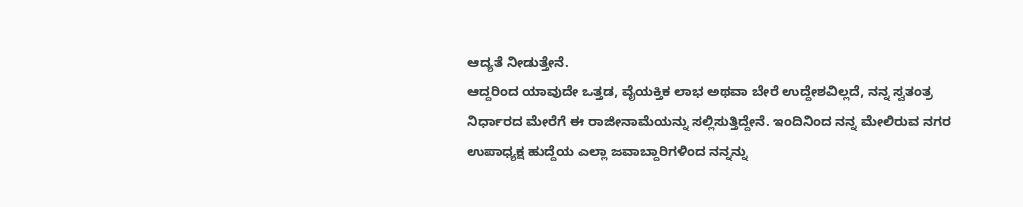ಆದ್ಯತೆ ನೀಡುತ್ತೇನೆ.
ಆದ್ದರಿಂದ ಯಾವುದೇ ಒತ್ತಡ, ವೈಯಕ್ತಿಕ ಲಾಭ ಅಥವಾ ಬೇರೆ ಉದ್ದೇಶವಿಲ್ಲದೆ, ನನ್ನ ಸ್ವತಂತ್ರ ನಿರ್ಧಾರದ ಮೇರೆಗೆ ಈ ರಾಜೀನಾಮೆಯನ್ನು ಸಲ್ಲಿಸುತ್ತಿದ್ದೇನೆ. ಇಂದಿನಿಂದ ನನ್ನ ಮೇಲಿರುವ ನಗರ ಉಪಾಧ್ಯಕ್ಷ ಹುದ್ದೆಯ ಎಲ್ಲಾ ಜವಾಬ್ದಾರಿಗಳಿಂದ ನನ್ನನ್ನು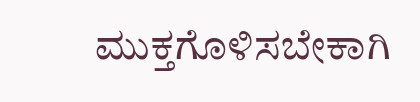ಮುಕ್ತಗೊಳಿಸಬೇಕಾಗಿ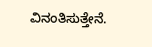ವಿನಂತಿಸುತ್ತೇನೆ.